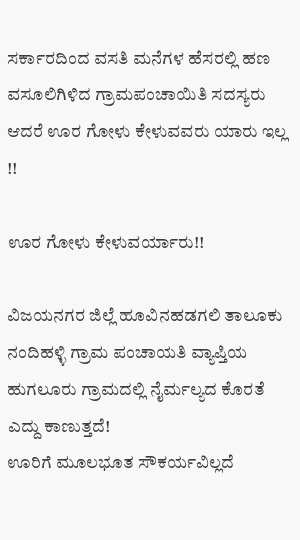ಸರ್ಕಾರದಿಂದ ವಸತಿ ಮನೆಗಳ ಹೆಸರಲ್ಲಿ ಹಣ ವಸೂಲಿಗಿಳಿದ ಗ್ರಾಮಪಂಚಾಯಿತಿ ಸದಸ್ಯರು ಆದರೆ ಊರ ಗೋಳು ಕೇಳುವವರು ಯಾರು ಇಲ್ಲ !!

ಊರ ಗೋಳು ಕೇಳುವರ್ಯಾರು!!

ವಿಜಯನಗರ ಜಿಲ್ಲೆ ಹೂವಿನಹಡಗಲಿ ತಾಲೂಕು ನಂದಿಹಳ್ಳಿ ಗ್ರಾಮ ಪಂಚಾಯತಿ ವ್ಯಾಪ್ತಿಯ ಹುಗಲೂರು ಗ್ರಾಮದಲ್ಲಿ ನೈರ್ಮಲ್ಯದ ಕೊರತೆ ಎದ್ದು ಕಾಣುತ್ತದೆ!
ಊರಿಗೆ ಮೂಲಭೂತ ಸೌಕರ್ಯವಿಲ್ಲದೆ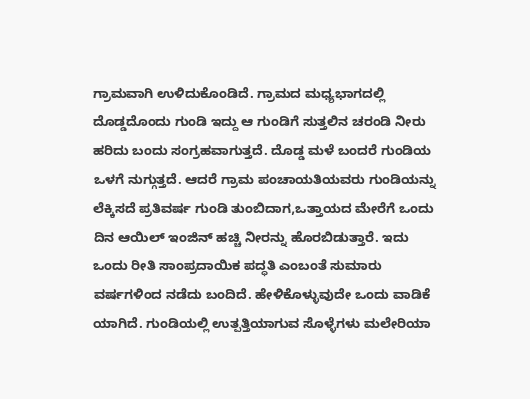ಗ್ರಾಮವಾಗಿ ಉಳಿದುಕೊಂಡಿದೆ. ಗ್ರಾಮದ ಮಧ್ಯಭಾಗದಲ್ಲಿ ದೊಡ್ಡದೊಂದು ಗುಂಡಿ ಇದ್ದು ಆ ಗುಂಡಿಗೆ ಸುತ್ತಲಿನ ಚರಂಡಿ ನೀರು ಹರಿದು ಬಂದು ಸಂಗ್ರಹವಾಗುತ್ತದೆ. ದೊಡ್ಡ ಮಳೆ ಬಂದರೆ ಗುಂಡಿಯ ಒಳಗೆ ನುಗ್ಗುತ್ತದೆ. ಆದರೆ ಗ್ರಾಮ ಪಂಚಾಯತಿಯವರು ಗುಂಡಿಯನ್ನು ಲೆಕ್ಕಿಸದೆ ಪ್ರತಿವರ್ಷ ಗುಂಡಿ ತುಂಬಿದಾಗ,ಒತ್ತಾಯದ ಮೇರೆಗೆ ಒಂದು ದಿನ ಆಯಿಲ್ ಇಂಜಿನ್ ಹಚ್ಚಿ ನೀರನ್ನು ಹೊರಬಿಡುತ್ತಾರೆ. ಇದು ಒಂದು ರೀತಿ ಸಾಂಪ್ರದಾಯಿಕ ಪದ್ಧತಿ ಎಂಬಂತೆ ಸುಮಾರು ವರ್ಷಗಳಿಂದ ನಡೆದು ಬಂದಿದೆ‌. ಹೇಳಿಕೊಳ್ಳುವುದೇ ಒಂದು ವಾಡಿಕೆ ಯಾಗಿದೆ. ಗುಂಡಿಯಲ್ಲಿ ಉತ್ಪತ್ತಿಯಾಗುವ ಸೊಳ್ಳೆಗಳು ಮಲೇರಿಯಾ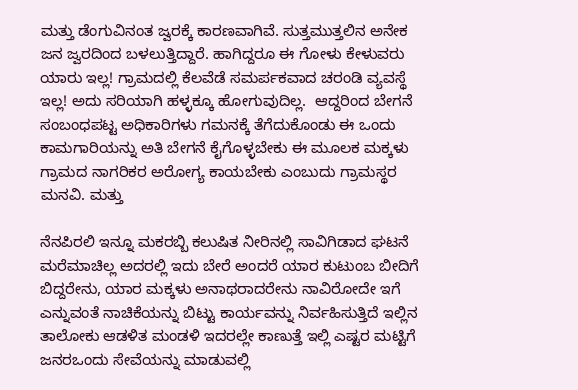ಮತ್ತು ಡೆಂಗುವಿನಂತ ಜ್ವರಕ್ಕೆ ಕಾರಣವಾಗಿವೆ. ಸುತ್ತಮುತ್ತಲಿನ ಅನೇಕ ಜನ ಜ್ವರದಿಂದ ಬಳಲುತ್ತಿದ್ದಾರೆ. ಹಾಗಿದ್ದರೂ ಈ ಗೋಳು ಕೇಳುವರು ಯಾರು ಇಲ್ಲ! ಗ್ರಾಮದಲ್ಲಿ ಕೆಲವೆಡೆ ಸಮರ್ಪಕವಾದ ಚರಂಡಿ ವ್ಯವಸ್ಥೆ ಇಲ್ಲ! ಅದು ಸರಿಯಾಗಿ ಹಳ್ಳಕ್ಕೂ ಹೋಗುವುದಿಲ್ಲ.  ಆದ್ದರಿಂದ ಬೇಗನೆ ಸಂಬಂಧಪಟ್ಟ ಅಧಿಕಾರಿಗಳು ಗಮನಕ್ಕೆ ತೆಗೆದುಕೊಂಡು ಈ ಒಂದು ಕಾಮಗಾರಿಯನ್ನು ಅತಿ ಬೇಗನೆ ಕೈಗೊಳ್ಳಬೇಕು ಈ ಮೂಲಕ ಮಕ್ಕಳು ಗ್ರಾಮದ ನಾಗರಿಕರ ಅರೋಗ್ಯ ಕಾಯಬೇಕು ಎಂಬುದು ಗ್ರಾಮಸ್ಥರ ಮನವಿ. ಮತ್ತು

ನೆನಪಿರಲಿ ಇನ್ನೂ ಮಕರಬ್ಬಿ ಕಲುಷಿತ ನೀರಿನಲ್ಲಿ ಸಾವಿಗಿಡಾದ ಘಟನೆ ಮರೆಮಾಚಿಲ್ಲ ಅದರಲ್ಲಿ ಇದು ಬೇರೆ ಅಂದರೆ ಯಾರ ಕುಟುಂಬ ಬೀದಿಗೆ ಬಿದ್ದರೇನು, ಯಾರ ಮಕ್ಕಳು ಅನಾಥರಾದರೇನು ನಾವಿರೋದೇ ಇಗೆ ಎನ್ನುವಂತೆ ನಾಚಿಕೆಯನ್ನು ಬಿಟ್ಟು ಕಾರ್ಯವನ್ನು ನಿರ್ವಹಿಸುತ್ತಿದೆ ಇಲ್ಲಿನ ತಾಲೋಕು ಆಡಳಿತ ಮಂಡಳಿ ಇದರಲ್ಲೇ ಕಾಣುತ್ತೆ ಇಲ್ಲಿ ಎಷ್ಟರ ಮಟ್ಟಿಗೆ ಜನರಒಂದು ಸೇವೆಯನ್ನು ಮಾಡುವಲ್ಲಿ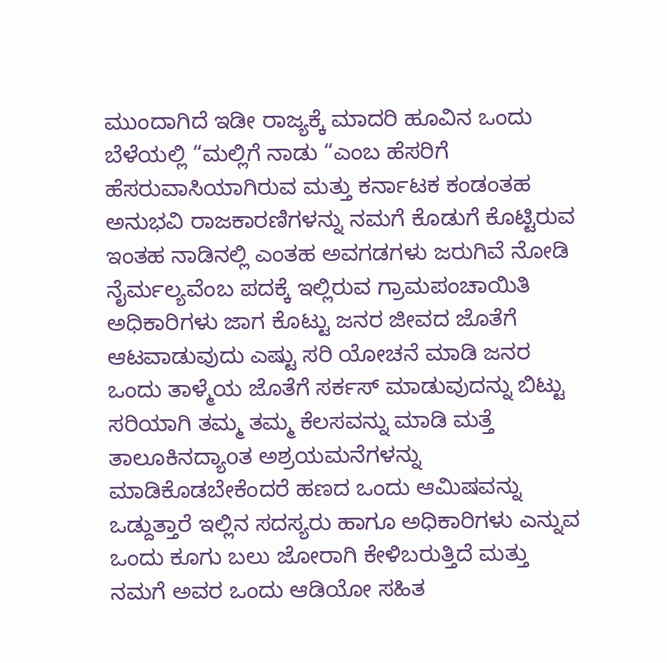ಮುಂದಾಗಿದೆ ಇಡೀ ರಾಜ್ಯಕ್ಕೆ ಮಾದರಿ ಹೂವಿನ ಒಂದು ಬೆಳೆಯಲ್ಲಿ “ಮಲ್ಲಿಗೆ ನಾಡು “ಎಂಬ ಹೆಸರಿಗೆ ಹೆಸರುವಾಸಿಯಾಗಿರುವ ಮತ್ತು ಕರ್ನಾಟಕ ಕಂಡಂತಹ ಅನುಭವಿ ರಾಜಕಾರಣಿಗಳನ್ನು ನಮಗೆ ಕೊಡುಗೆ ಕೊಟ್ಟಿರುವ ಇಂತಹ ನಾಡಿನಲ್ಲಿ ಎಂತಹ ಅವಗಡಗಳು ಜರುಗಿವೆ ನೋಡಿ ನೈರ್ಮಲ್ಯವೆಂಬ ಪದಕ್ಕೆ ಇಲ್ಲಿರುವ ಗ್ರಾಮಪಂಚಾಯಿತಿ ಅಧಿಕಾರಿಗಳು ಜಾಗ ಕೊಟ್ಟು ಜನರ ಜೀವದ ಜೊತೆಗೆ ಆಟವಾಡುವುದು ಎಷ್ಟು ಸರಿ ಯೋಚನೆ ಮಾಡಿ ಜನರ ಒಂದು ತಾಳ್ಮೆಯ ಜೊತೆಗೆ ಸರ್ಕಸ್ ಮಾಡುವುದನ್ನು ಬಿಟ್ಟು ಸರಿಯಾಗಿ ತಮ್ಮ ತಮ್ಮ ಕೆಲಸವನ್ನು ಮಾಡಿ ಮತ್ತೆ ತಾಲೂಕಿನದ್ಯಾoತ ಅಶ್ರಯಮನೆಗಳನ್ನು ಮಾಡಿಕೊಡಬೇಕೆಂದರೆ ಹಣದ ಒಂದು ಆಮಿಷವನ್ನು ಒಡ್ದುತ್ತಾರೆ ಇಲ್ಲಿನ ಸದಸ್ಯರು ಹಾಗೂ ಅಧಿಕಾರಿಗಳು ಎನ್ನುವ ಒಂದು ಕೂಗು ಬಲು ಜೋರಾಗಿ ಕೇಳಿಬರುತ್ತಿದೆ ಮತ್ತು ನಮಗೆ ಅವರ ಒಂದು ಆಡಿಯೋ ಸಹಿತ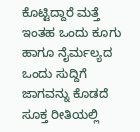ಕೊಟ್ಟಿದ್ದಾರೆ ಮತ್ತೆ ಇಂತಹ ಒಂದು ಕೂಗು ಹಾಗೂ ನೈರ್ಮಲ್ಯದ ಒಂದು ಸುದ್ದಿಗೆ ಜಾಗವನ್ನು ಕೊಡದೆ ಸೂಕ್ತ ರೀತಿಯಲ್ಲಿ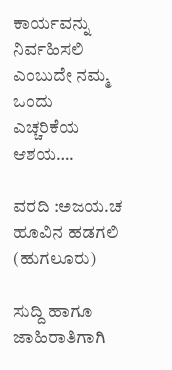ಕಾರ್ಯವನ್ನು ನಿರ್ವಹಿಸಲಿ ಎಂಬುದೇ ನಮ್ಮ ಒಂದು ಎಚ್ಚರಿಕೆಯ ಆಶಯ….

ವರದಿ :ಅಜಯ.ಚ
ಹೂವಿನ ಹಡಗಲಿ
(ಹುಗಲೂರು)

ಸುದ್ದಿ ಹಾಗೂ ಜಾಹಿರಾತಿಗಾಗಿ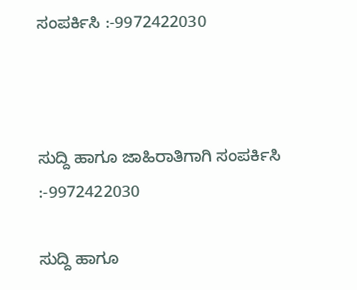ಸಂಪರ್ಕಿಸಿ :-9972422030



ಸುದ್ದಿ ಹಾಗೂ ಜಾಹಿರಾತಿಗಾಗಿ ಸಂಪರ್ಕಿಸಿ :-9972422030

ಸುದ್ದಿ ಹಾಗೂ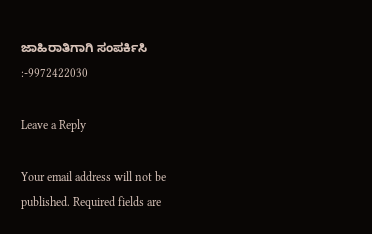ಜಾಹಿರಾತಿಗಾಗಿ ಸಂಪರ್ಕಿಸಿ :-9972422030

Leave a Reply

Your email address will not be published. Required fields are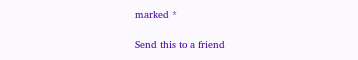marked *

Send this to a friend